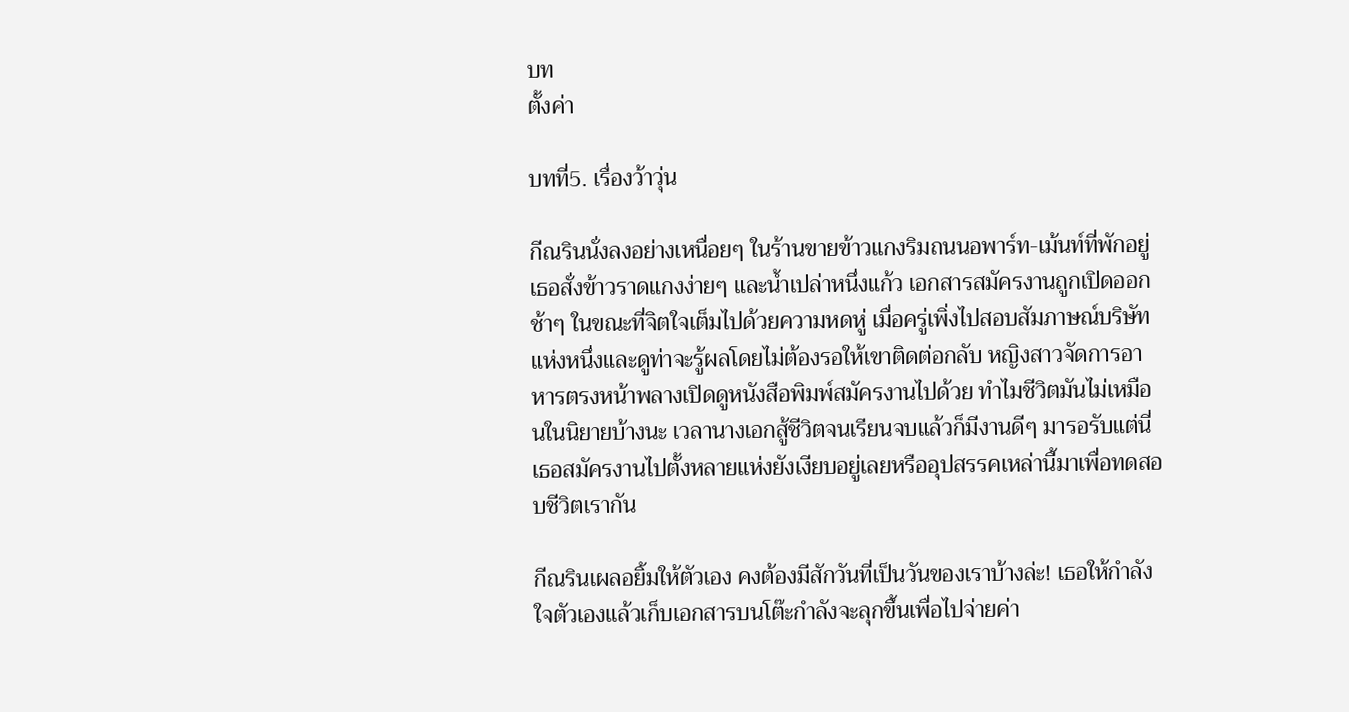บท
ตั้งค่า

บทที่5. เรื่องว้าวุ่น

กีณรินนั่งลงอย่างเหนื่อยๆ ในร้านขายข้าวแกงริมถนนอพาร์ท-เม้นท์ที่พักอยู่ เธอสั่งข้าวราดแกงง่ายๆ และน้ำเปล่าหนึ่งแก้ว เอกสารสมัครงานถูกเปิดออกช้าๆ ในขณะที่จิตใจเต็มไปด้วยความหดหู่ เมื่อครู่เพิ่งไปสอบสัมภาษณ์บริษัทแห่งหนึ่งและดูท่าจะรู้ผลโดยไม่ต้องรอให้เขาติดต่อกลับ หญิงสาวจัดการอาหารตรงหน้าพลางเปิดดูหนังสือพิมพ์สมัครงานไปด้วย ทำไมชีวิตมันไม่เหมือนในนิยายบ้างนะ เวลานางเอกสู้ชีวิตจนเรียนจบแล้วก็มีงานดีๆ มารอรับแต่นี่เธอสมัครงานไปตั้งหลายแห่งยังเงียบอยู่เลยหรืออุปสรรคเหล่านี้มาเพื่อทดสอบชีวิตเรากัน

กีณรินเผลอยิ้มให้ตัวเอง คงต้องมีสักวันที่เป็นวันของเราบ้างล่ะ! เธอให้กำลังใจตัวเองแล้วเก็บเอกสารบนโต๊ะกำลังจะลุกขึ้นเพื่อไปจ่ายค่า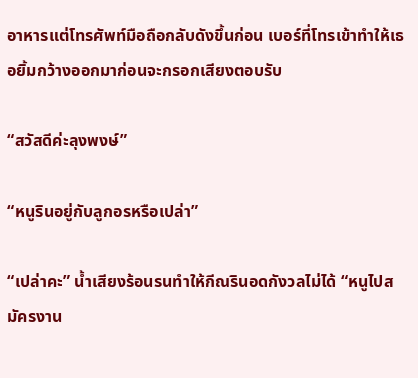อาหารแต่โทรศัพท์มือถือกลับดังขึ้นก่อน เบอร์ที่โทรเข้าทำให้เธอยิ้มกว้างออกมาก่อนจะกรอกเสียงตอบรับ

“สวัสดีค่ะลุงพงษ์”

“หนูรินอยู่กับลูกอรหรือเปล่า”

“เปล่าคะ” น้ำเสียงร้อนรนทำให้กีณรินอดกังวลไม่ได้ “หนูไปสมัครงาน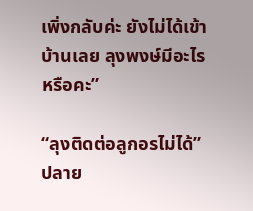เพิ่งกลับค่ะ ยังไม่ได้เข้าบ้านเลย ลุงพงษ์มีอะไรหรือคะ”

“ลุงติดต่อลูกอรไม่ได้” ปลาย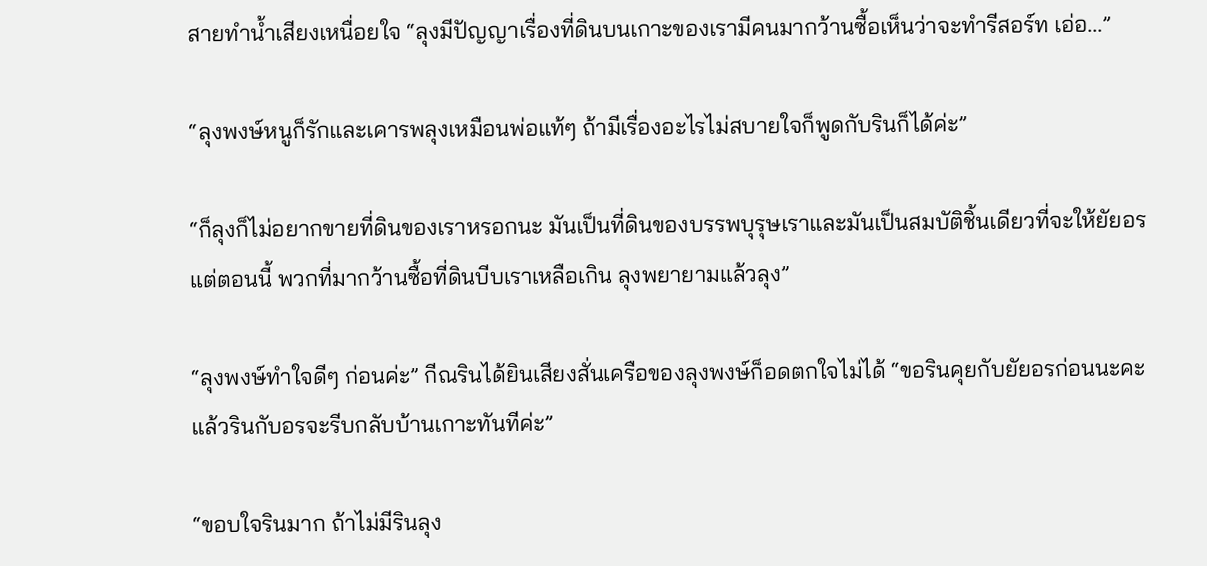สายทำน้ำเสียงเหนื่อยใจ “ลุงมีปัญญาเรื่องที่ดินบนเกาะของเรามีคนมากว้านซื้อเห็นว่าจะทำรีสอร์ท เอ่อ...”

“ลุงพงษ์หนูก็รักและเคารพลุงเหมือนพ่อแท้ๆ ถ้ามีเรื่องอะไรไม่สบายใจก็พูดกับรินก็ได้ค่ะ”

“ก็ลุงก็ไม่อยากขายที่ดินของเราหรอกนะ มันเป็นที่ดินของบรรพบุรุษเราและมันเป็นสมบัติชิ้นเดียวที่จะให้ยัยอรแต่ตอนนี้ พวกที่มากว้านซื้อที่ดินบีบเราเหลือเกิน ลุงพยายามแล้วลุง”

“ลุงพงษ์ทำใจดีๆ ก่อนค่ะ” กีณรินได้ยินเสียงสั่นเครือของลุงพงษ์ก็อดตกใจไม่ได้ “ขอรินคุยกับยัยอรก่อนนะคะ แล้วรินกับอรจะรีบกลับบ้านเกาะทันทีค่ะ”

“ขอบใจรินมาก ถ้าไม่มีรินลุง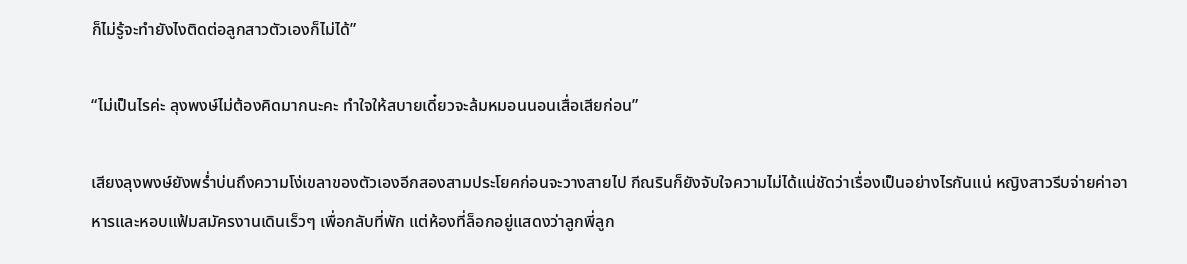ก็ไม่รู้จะทำยังไงติดต่อลูกสาวตัวเองก็ไม่ได้”

“ไม่เป็นไรค่ะ ลุงพงษ์ไม่ต้องคิดมากนะคะ ทำใจให้สบายเดี๋ยวจะล้มหมอนนอนเสื่อเสียก่อน”

เสียงลุงพงษ์ยังพร่ำบ่นถึงความโง่เขลาของตัวเองอีกสองสามประโยคก่อนจะวางสายไป กีณรินก็ยังจับใจความไม่ได้แน่ชัดว่าเรื่องเป็นอย่างไรกันแน่ หญิงสาวรีบจ่ายค่าอาหารและหอบแฟ้มสมัครงานเดินเร็วๆ เพื่อกลับที่พัก แต่ห้องที่ล็อกอยู่แสดงว่าลูกพี่ลูก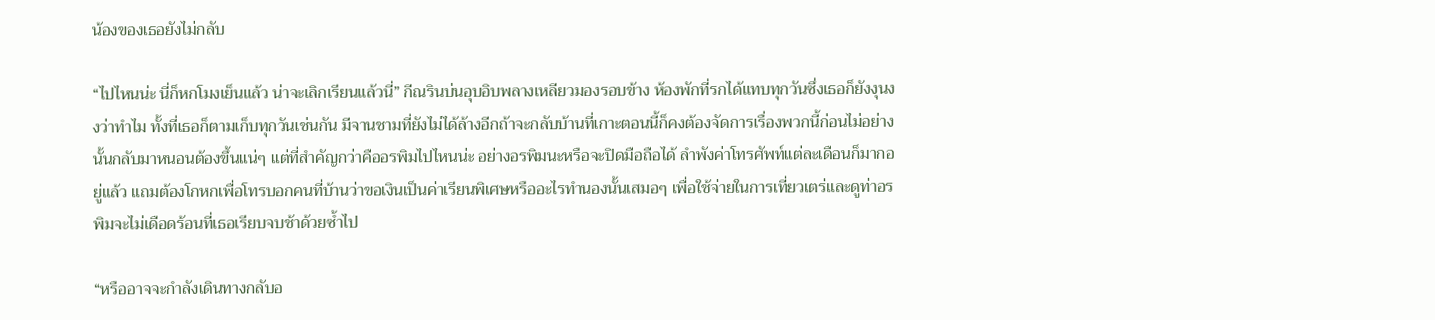น้องของเธอยังไม่กลับ

“ไปไหนน่ะ นี่ก็หกโมงเย็นแล้ว น่าจะเลิกเรียนแล้วนี่” กีณรินบ่นอุบอิบพลางเหลียวมองรอบข้าง ห้องพักที่รกได้แทบทุกวันซึ่งเธอก็ยังงุนงงว่าทำไม ทั้งที่เธอก็ตามเก็บทุกวันเช่นกัน มีจานชามที่ยังไม่ได้ล้างอีกถ้าจะกลับบ้านที่เกาะตอนนี้ก็คงต้องจัดการเรื่องพวกนี้ก่อนไม่อย่างนั้นกลับมาหนอนต้องขึ้นแน่ๆ แต่ที่สำคัญกว่าคืออรพิมไปไหนน่ะ อย่างอรพิมนะหรือจะปิดมือถือได้ ลำพังค่าโทรศัพท์แต่ละเดือนก็มากอยู่แล้ว แถมต้องโกหกเพื่อโทรบอกคนที่บ้านว่าขอเงินเป็นค่าเรียนพิเศษหรืออะไรทำนองนั้นเสมอๆ เพื่อใช้จ่ายในการเที่ยวเตร่และดูท่าอรพิมจะไม่เดือดร้อนที่เธอเรียบจบช้าด้วยซ้ำไป

“หรืออาจจะกำลังเดินทางกลับอ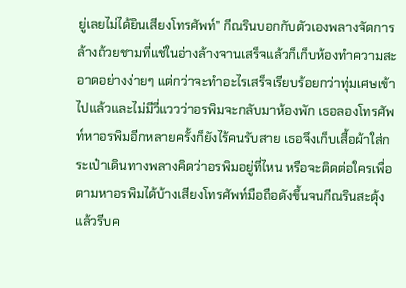ยู่เลยไม่ได้ยินเสียงโทรศัพท์” กีณรินบอกกับตัวเองพลางจัดการล้างถ้วยชามที่แช่ในอ่างล้างจานเสร็จแล้วก็เก็บห้องทำความสะอาดอย่างง่ายๆ แต่กว่าจะทำอะไรเสร็จเรียบร้อยกว่าทุ่มเศษเข้าไปแล้วและไม่มีวี่แววว่าอรพิมจะกลับมาห้องพัก เธอลองโทรศัพท์หาอรพิมอีกหลายครั้งก็ยังไร้คนรับสาย เธอจึงเก็บเสื้อผ้าใส่กระเป๋าเดินทางพลางคิดว่าอรพิมอยู่ที่ไหน หรือจะติดต่อใครเพื่อตามหาอรพิมได้บ้างเสียงโทรศัพท์มือถือดังขึ้นจนกีณรินสะดุ้งแล้วรีบค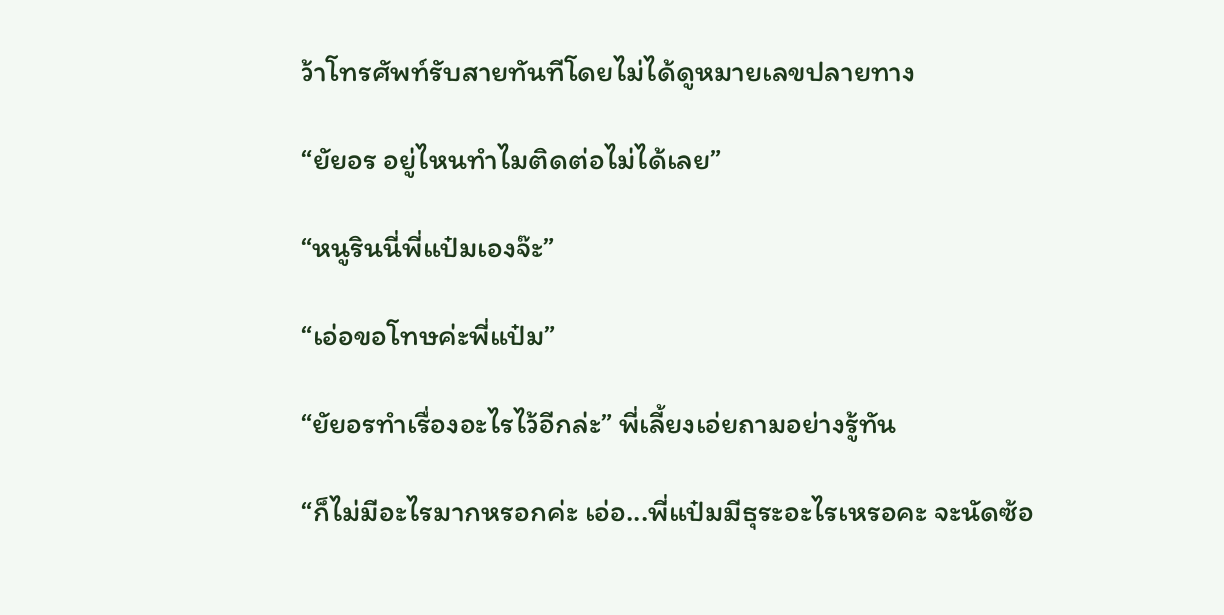ว้าโทรศัพท์รับสายทันทีโดยไม่ได้ดูหมายเลขปลายทาง

“ยัยอร อยู่ไหนทำไมติดต่อไม่ได้เลย”

“หนูรินนี่พี่แป๋มเองจ๊ะ”

“เอ่อขอโทษค่ะพี่แป๋ม”

“ยัยอรทำเรื่องอะไรไว้อีกล่ะ” พี่เลี้ยงเอ่ยถามอย่างรู้ทัน

“ก็ไม่มีอะไรมากหรอกค่ะ เอ่อ...พี่แป๋มมีธุระอะไรเหรอคะ จะนัดซ้อ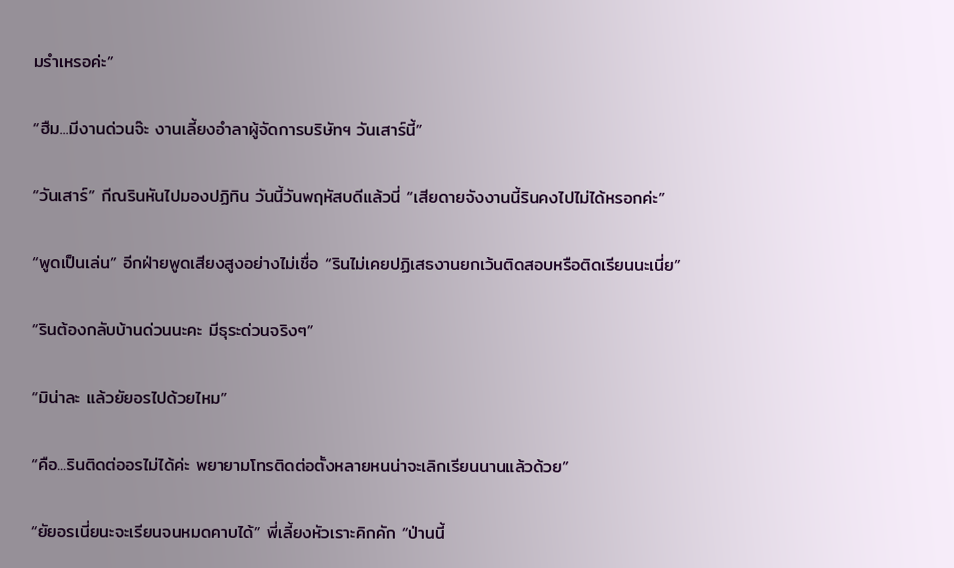มรำเหรอค่ะ”

“ฮืม...มีงานด่วนจ๊ะ งานเลี้ยงอำลาผู้จัดการบริษัทฯ วันเสาร์นี้”

“วันเสาร์” กีณรินหันไปมองปฏิทิน วันนี้วันพฤหัสบดีแล้วนี่ “เสียดายจังงานนี้รินคงไปไม่ได้หรอกค่ะ”

“พูดเป็นเล่น” อีกฝ่ายพูดเสียงสูงอย่างไม่เชื่อ “รินไม่เคยปฏิเสธงานยกเว้นติดสอบหรือติดเรียนนะเนี่ย”

“รินต้องกลับบ้านด่วนนะคะ มีธุระด่วนจริงๆ”

“มิน่าละ แล้วยัยอรไปด้วยไหม”

“คือ...รินติดต่ออรไม่ได้ค่ะ พยายามโทรติดต่อตั้งหลายหนน่าจะเลิกเรียนนานแล้วด้วย”

“ยัยอรเนี่ยนะจะเรียนจนหมดคาบได้” พี่เลี้ยงหัวเราะคิกคัก “ป่านนี้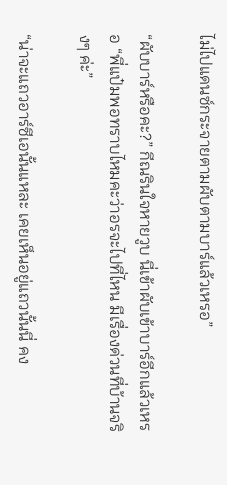ไม่ไปแดนซ์กระจายตามผับตามบาร์แล้วเหรอ”

“ผับบาร์หรือคะ?” กีณรินใจหายวูบ นี่เข้าผับเข้าบาร์อีกแล้วเหรอ “พี่แป๋มพอทราบไหมคะว่าอรจะไปที่ไหน มีเรื่องด่วนที่บ้านจริงๆ ค่ะ”

“น่าจะแถวอาร์ซีเอนั้นแหละ เคยเห็นอยู่แถวนั้นนี่ คง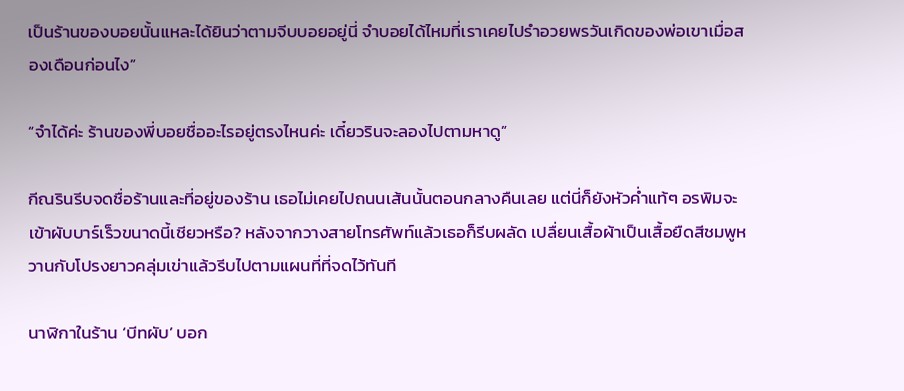เป็นร้านของบอยนั้นแหละได้ยินว่าตามจีบบอยอยู่นี่ จำบอยได้ไหมที่เราเคยไปรำอวยพรวันเกิดของพ่อเขาเมื่อสองเดือนก่อนไง”

“จำได้ค่ะ ร้านของพี่บอยชื่ออะไรอยู่ตรงไหนค่ะ เดี๋ยวรินจะลองไปตามหาดู”

กีณรินรีบจดชื่อร้านและที่อยู่ของร้าน เธอไม่เคยไปถนนเส้นนั้นตอนกลางคืนเลย แต่นี่ก็ยังหัวค่ำแท้ๆ อรพิมจะเข้าผับบาร์เร็วขนาดนี้เชียวหรือ? หลังจากวางสายโทรศัพท์แล้วเธอก็รีบผลัด เปลื่ยนเสื้อผ้าเป็นเสื้อยืดสีชมพูหวานกับโปรงยาวคลุ่มเข่าแล้วรีบไปตามแผนที่ที่จดไว้ทันที

นาฬิกาในร้าน ‘บีทผับ’ บอก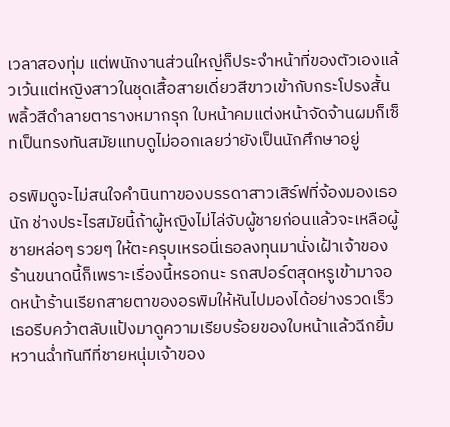เวลาสองทุ่ม แต่พนักงานส่วนใหญ่ก็ประจำหน้าที่ของตัวเองแล้วเว้นแต่หญิงสาวในชุดเสื้อสายเดี่ยวสีขาวเข้ากับกระโปรงสั้นพลิ้วสีดำลายตารางหมากรุก ใบหน้าคมแต่งหน้าจัดจ้านผมก็เซ็ทเป็นทรงทันสมัยแทบดูไม่ออกเลยว่ายังเป็นนักศึกษาอยู่

อรพิมดูจะไม่สนใจคำนินทาของบรรดาสาวเสิร์ฟที่จ้องมองเธอนัก ช่างประไรสมัยนี้ถ้าผู้หญิงไม่ไล่จับผู้ชายก่อนแล้วจะเหลือผู้ชายหล่อๆ รวยๆ ให้ตะครุบเหรอนี่เธอลงทุนมานั่งเฝ้าเจ้าของร้านขนาดนี้ก็เพราะเรื่องนี้หรอกนะ รถสปอร์ตสุดหรูเข้ามาจอดหน้าร้านเรียกสายตาของอรพิมให้หันไปมองได้อย่างรวดเร็ว เธอรีบคว้าตลับแป้งมาดูความเรียบร้อยของใบหน้าแล้วฉีกยิ้มหวานฉ่ำทันทีที่ชายหนุ่มเจ้าของ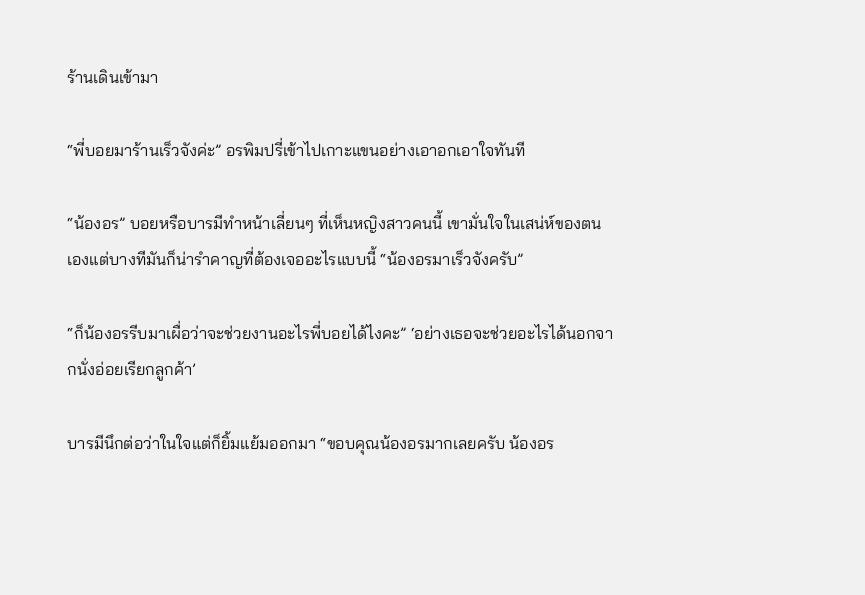ร้านเดินเข้ามา

“พี่บอยมาร้านเร็วจังค่ะ” อรพิมปรี่เข้าไปเกาะแขนอย่างเอาอกเอาใจทันที

“น้องอร” บอยหรือบารมีทำหน้าเลี่ยนๆ ที่เห็นหญิงสาวคนนี้ เขามั่นใจในเสน่ห์ของตนเองแต่บางทีมันก็น่ารำคาญที่ต้องเจออะไรแบบนี้ “น้องอรมาเร็วจังครับ”

“ก็น้องอรรีบมาเผื่อว่าจะช่วยงานอะไรพี่บอยได้ไงคะ” ‘อย่างเธอจะช่วยอะไรได้นอกจากนั่งอ่อยเรียกลูกค้า’

บารมีนึกต่อว่าในใจแต่ก็ยิ้มแย้มออกมา “ขอบคุณน้องอรมากเลยครับ น้องอร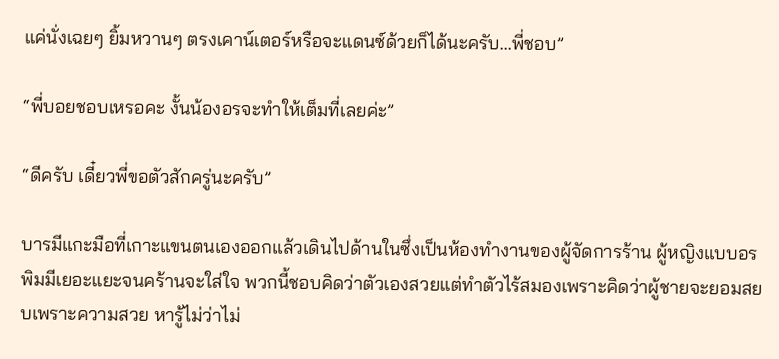แค่นั่งเฉยๆ ยิ้มหวานๆ ตรงเคาน์เตอร์หรือจะแดนซ์ด้วยก็ได้นะครับ...พี่ชอบ”

“พี่บอยชอบเหรอคะ งั้นน้องอรจะทำให้เต็มที่เลยค่ะ”

“ดีครับ เดี๋ยวพี่ขอตัวสักครู่นะครับ”

บารมีแกะมือที่เกาะแขนตนเองออกแล้วเดินไปด้านในซึ่งเป็นห้องทำงานของผู้จัดการร้าน ผู้หญิงแบบอรพิมมีเยอะแยะจนคร้านจะใส่ใจ พวกนี้ชอบคิดว่าตัวเองสวยแต่ทำตัวไร้สมองเพราะคิดว่าผู้ชายจะยอมสยบเพราะความสวย หารู้ไม่ว่าไม่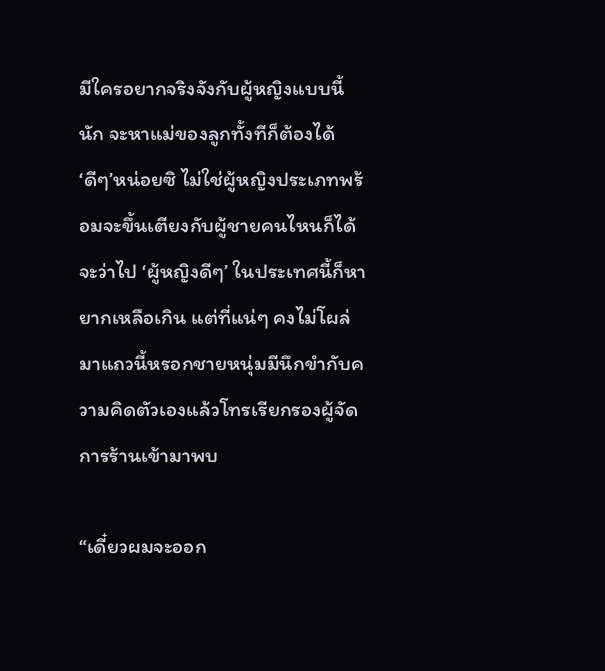มีใครอยากจริงจังกับผู้หญิงแบบนี้นัก จะหาแม่ของลูกทั้งทีก็ต้องได้ ‘ดีๆ’หน่อยซิ ไม่ใช่ผู้หญิงประเภทพร้อมจะขึ้นเตียงกับผู้ชายคนไหนก็ได้ จะว่าไป ‘ผู้หญิงดีๆ’ ในประเทศนี้ก็หายากเหลือเกิน แต่ที่แน่ๆ คงไม่โผล่มาแถวนี้หรอกชายหนุ่มมีนึกขำกับความคิดตัวเองแล้วโทรเรียกรองผู้จัดการร้านเข้ามาพบ

“เดี๋ยวผมจะออก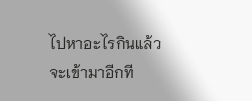ไปหาอะไรกินแล้วจะเข้ามาอีกที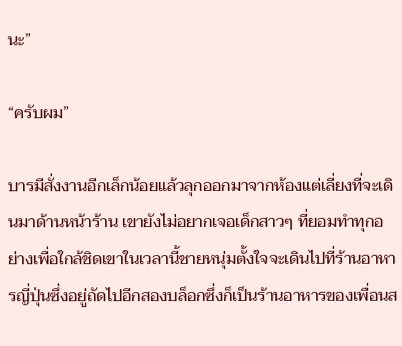นะ”

“ครับผม”

บารมีสั่งงานอีกเล็กน้อยแล้วลุกออกมาจากห้องแต่เลี่ยงที่จะเดินมาด้านหน้าร้าน เขายังไม่อยากเจอเด็กสาวๆ ที่ยอมทำทุกอย่างเพื่อใกล้ชิดเขาในเวลานี้ชายหนุ่มตั้งใจจะเดินไปที่ร้านอาหารญี่ปุ่นซึ่งอยู่ถัดไปอีกสองบล็อกซึ่งก็เป็นร้านอาหารของเพื่อนส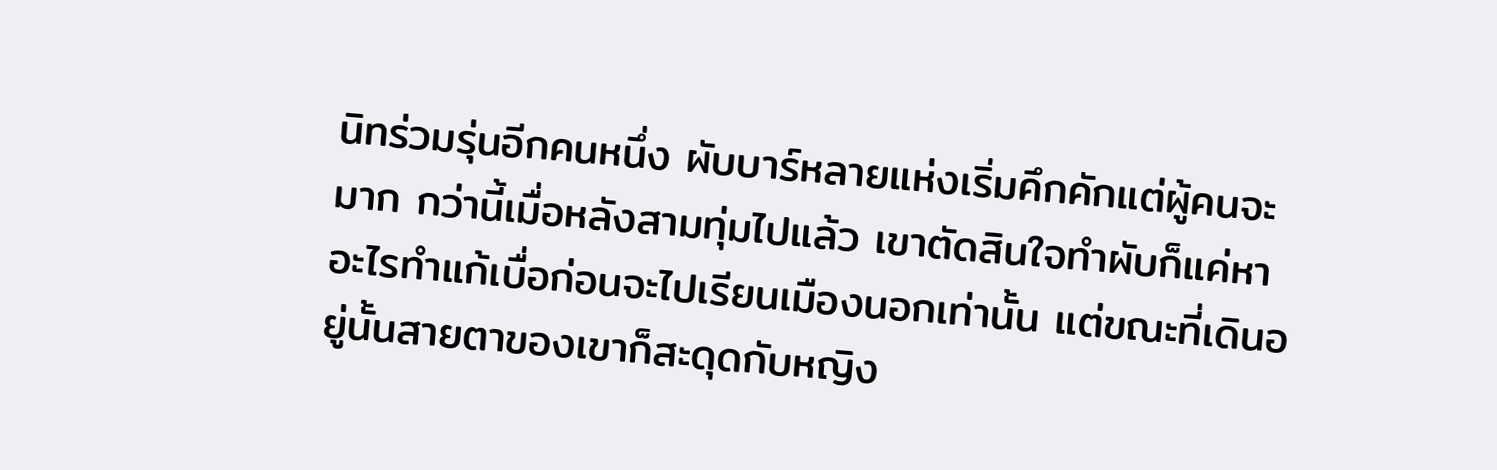นิทร่วมรุ่นอีกคนหนึ่ง ผับบาร์หลายแห่งเริ่มคึกคักแต่ผู้คนจะมาก กว่านี้เมื่อหลังสามทุ่มไปแล้ว เขาตัดสินใจทำผับก็แค่หาอะไรทำแก้เบื่อก่อนจะไปเรียนเมืองนอกเท่านั้น แต่ขณะที่เดินอยู่นั้นสายตาของเขาก็สะดุดกับหญิง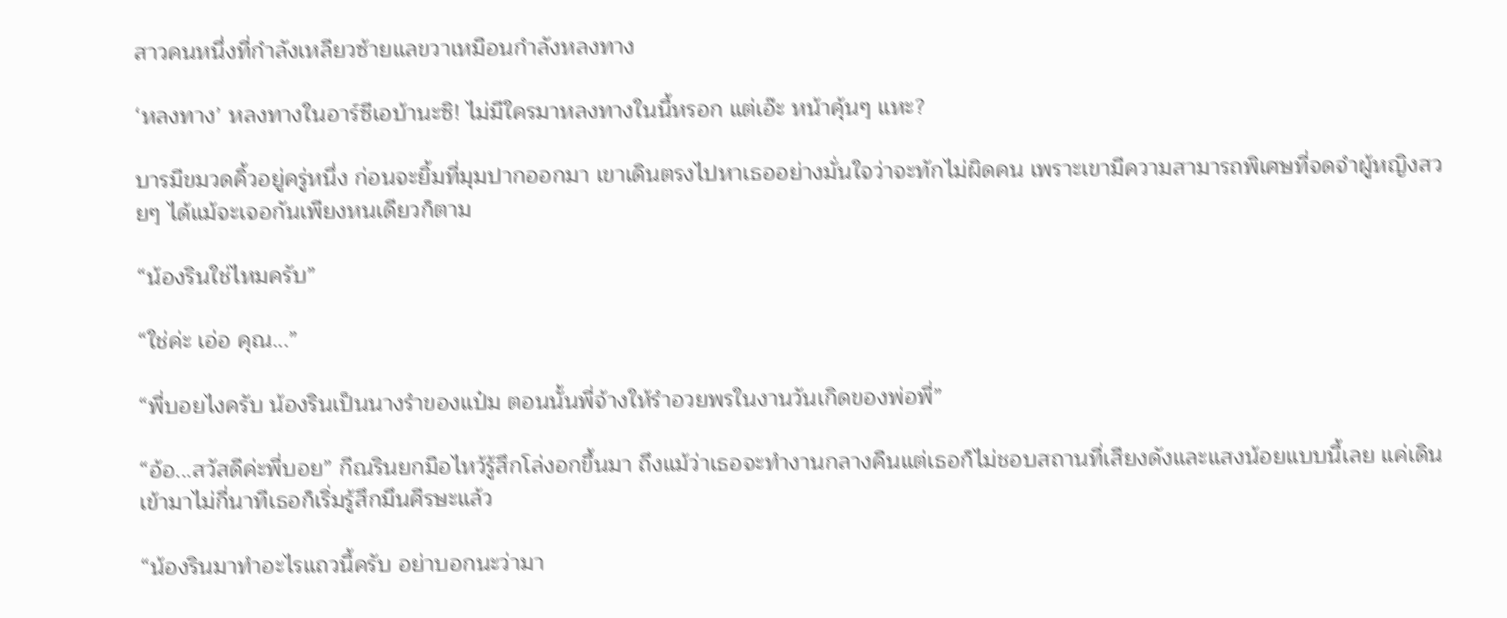สาวคนหนึ่งที่กำลังเหลียวซ้ายแลขวาเหมือนกำลังหลงทาง

‘หลงทาง’ หลงทางในอาร์ซีเอบ้านะซิ! ไม่มีใครมาหลงทางในนี้หรอก แต่เอ๊ะ หน้าคุ้นๆ แหะ?

บารมีขมวดคิ้วอยู่ครู่หนึ่ง ก่อนจะยิ้มที่มุมปากออกมา เขาเดินตรงไปหาเธออย่างมั่นใจว่าจะทักไม่ผิดคน เพราะเขามีความสามารถพิเศษที่จดจำผู้หญิงสวยๆ ได้แม้จะเจอกันเพียงหนเดียวก็ตาม

“น้องรินใช่ไหมครับ”

“ใช่ค่ะ เอ่อ คุณ...”

“พี่บอยไงครับ น้องรินเป็นนางรำของแป๋ม ตอนนั้นพี่จ้างให้รำอวยพรในงานวันเกิดของพ่อพี่”

“อ้อ...สวัสดีค่ะพี่บอย” กีณรินยกมือไหว้รู้สึกโล่งอกขึ้นมา ถึงแม้ว่าเธอจะทำงานกลางคืนแต่เธอก็ไม่ชอบสถานที่เสียงดังและแสงน้อยแบบนี้เลย แค่เดินเข้ามาไม่กี่นาทีเธอก็เริ่มรู้สึกมึนศีรษะแล้ว

“น้องรินมาทำอะไรแถวนี้ครับ อย่าบอกนะว่ามา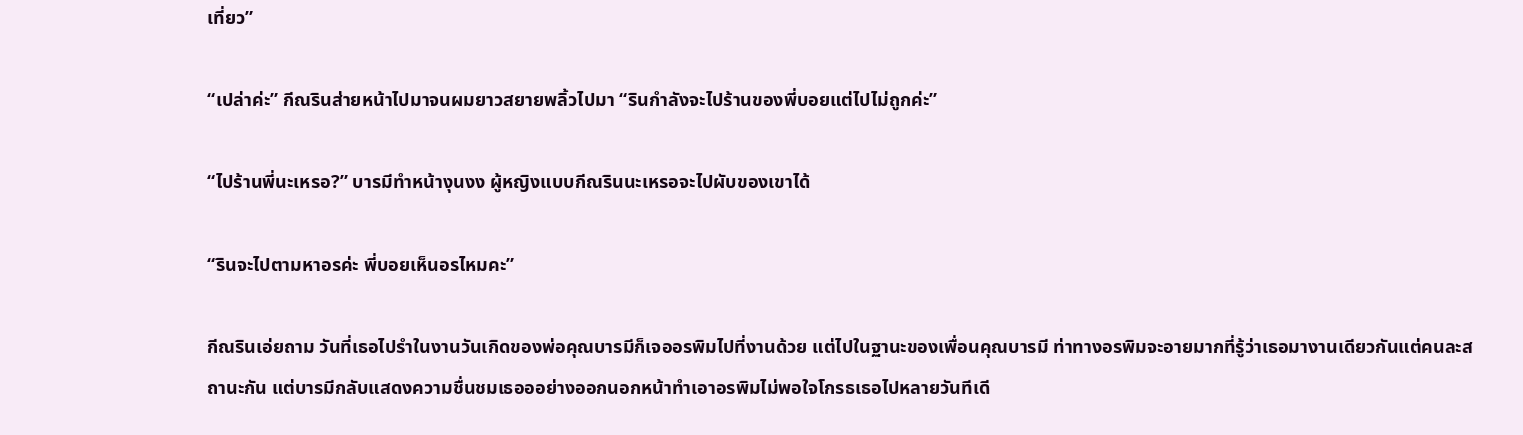เที่ยว”

“เปล่าค่ะ” กีณรินส่ายหน้าไปมาจนผมยาวสยายพลิ้วไปมา “รินกำลังจะไปร้านของพี่บอยแต่ไปไม่ถูกค่ะ”

“ไปร้านพี่นะเหรอ?” บารมีทำหน้างุนงง ผู้หญิงแบบกีณรินนะเหรอจะไปผับของเขาได้

“รินจะไปตามหาอรค่ะ พี่บอยเห็นอรไหมคะ”

กีณรินเอ่ยถาม วันที่เธอไปรำในงานวันเกิดของพ่อคุณบารมีก็เจออรพิมไปที่งานด้วย แต่ไปในฐานะของเพื่อนคุณบารมี ท่าทางอรพิมจะอายมากที่รู้ว่าเธอมางานเดียวกันแต่คนละสถานะกัน แต่บารมีกลับแสดงความชื่นชมเธอออย่างออกนอกหน้าทำเอาอรพิมไม่พอใจโกรธเธอไปหลายวันทีเดี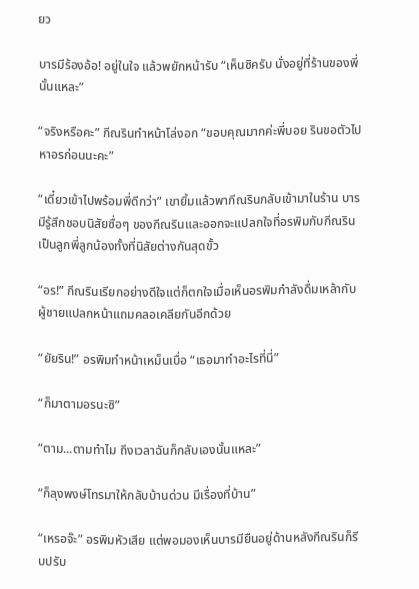ยว

บารมีร้องอ้อ! อยู่ในใจ แล้วพยักหน้ารับ “เห็นซิครับ นั่งอยู่ที่ร้านของพี่นั้นแหละ”

“จริงหรือคะ” กีณรินทำหน้าโล่งอก “ขอบคุณมากค่ะพี่บอย รินขอตัวไปหาอรก่อนนะคะ”

“เดี๋ยวเข้าไปพร้อมพี่ดีกว่า” เขายิ้มแล้วพากีณรินกลับเข้ามาในร้าน บารมีรู้สึกชอบนิสัยซื่อๆ ของกีณรินและออกจะแปลกใจที่อรพิมกับกีณรินเป็นลูกพี่ลูกน้องทั้งที่นิสัยต่างกันสุดขั้ว

“อร!” กีณรินเรียกอย่างดีใจแต่ก็ตกใจเมื่อเห็นอรพิมกำลังดื่มเหล้ากับผู้ชายแปลกหน้าแถมคลอเคลียกันอีกด้วย

“ยัยริน!” อรพิมทำหน้าเหม็นเบื่อ “เธอมาทำอะไรที่นี่”

“ก็มาตามอรนะซิ”

“ตาม...ตามทำไม ถึงเวลาฉันก็กลับเองนั้นแหละ”

“ก็ลุงพงษ์โทรมาให้กลับบ้านด่วน มีเรื่องที่บ้าน”

“เหรอจ๊ะ” อรพิมหัวเสีย แต่พอมองเห็นบารมียืนอยู่ด้านหลังกีณรินก็รีบปรับ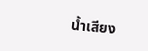น้ำเสียง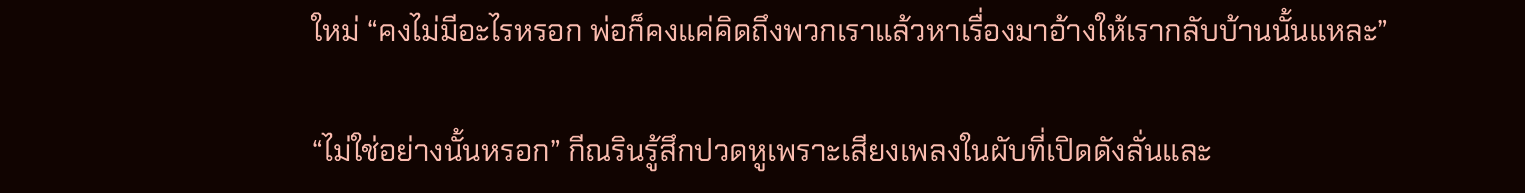ใหม่ “คงไม่มีอะไรหรอก พ่อก็คงแค่คิดถึงพวกเราแล้วหาเรื่องมาอ้างให้เรากลับบ้านนั้นแหละ”

“ไม่ใช่อย่างนั้นหรอก” กีณรินรู้สึกปวดหูเพราะเสียงเพลงในผับที่เปิดดังลั่นและ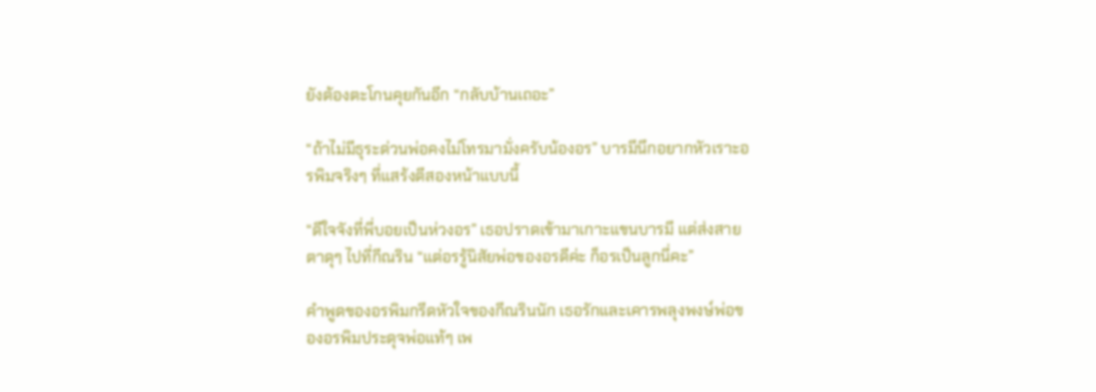ยังต้องตะโกนคุยกันอีก “กลับบ้านเถอะ”

“ถ้าไม่มีธุระด่วนพ่อคงไม่โทรมามั่งครับน้องอร” บารมีนึกอยากหัวเราะอรพิมจริงๆ ที่แสร้งตีสองหน้าแบบนี้

“ดีใจจังที่พี่บอยเป็นห่วงอร” เธอปราดเข้ามาเกาะแขนบารมี แต่ส่งสายตาดุๆ ไปที่กีณริน “แต่อรรู้นิสัยพ่อของอรดีค่ะ ก็อรเป็นลูกนี่คะ”

คำพูดของอรพิมกรีดหัวใจของกีณรินนัก เธอรักและเคารพลุงพงษ์พ่อของอรพิมประดุจพ่อแท้ๆ เพ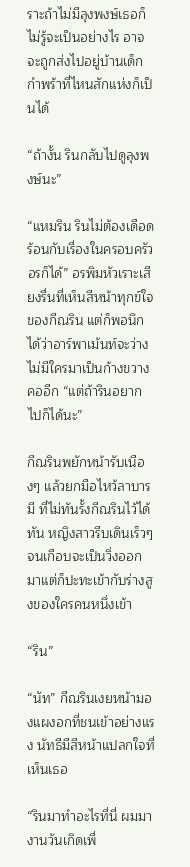ราะถ้าไม่มีลุงพงษ์เธอก็ไม่รู้จะเป็นอย่างไร อาจจะถูกส่งไปอยู่บ้านเด็กกำพร้าที่ไหนสักแห่งก็เป็นได้

“ถ้างั้น รินกลับไปดูลุงพงษ์นะ”

“แหมริน รินไม่ต้องเดือดร้อนกับเรื่องในครอบครัวอรก็ได้” อรพิมหัวเราะเสียงรื่นที่เห็นสีหน้าทุกข์ใจของกีณริน แต่ก็พอนึกได้ว่าอาร์พาเม้นท์จะว่างไม่มีใครมาเป็นก้างขวางคออีก “แต่ถ้ารินอยากไปก็ได้นะ”

กีณรินพยักหน้ารับเนืองๆ แล้วยกมือไหว้ลาบารมี ที่ไม่ทันรั้งกีณรินไว้ได้ทัน หญิงสาวรีบเดินเร็วๆ จนเกือบจะเป็นวิ่งออกมาแต่ก็ปะทะเข้ากับร่างสูงของใครคนหนึ่งเข้า

“ริน”

“นัท” กีณรินเงยหน้ามองแผงอกที่ชนเข้าอย่างแรง นัทธีมีสีหน้าแปลกใจที่เห็นเธอ

“รินมาทำอะไรที่นี่ ผมมางานวันเกิดเพื่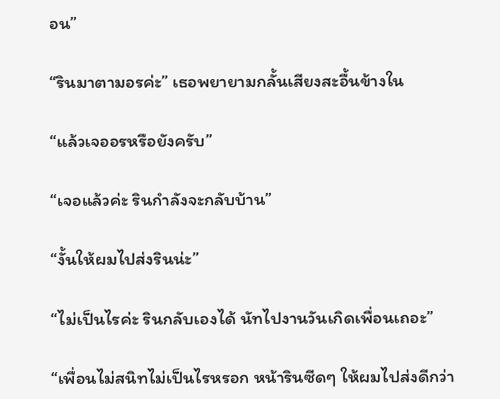อน”

“รินมาตามอรค่ะ” เธอพยายามกลั้นเสียงสะอื้นข้างใน

“แล้วเจออรหรือยังครับ”

“เจอแล้วค่ะ รินกำลังจะกลับบ้าน”

“งั้นให้ผมไปส่งรินน่ะ”

“ไม่เป็นไรค่ะ รินกลับเองได้ นัทไปงานวันเกิดเพื่อนเถอะ”

“เพื่อนไม่สนิทไม่เป็นไรหรอก หน้ารินซีดๆ ให้ผมไปส่งดีกว่า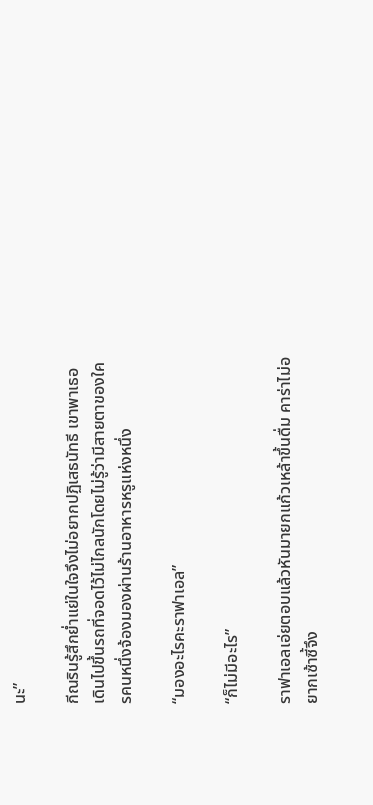นะ”

กีณรินรู้สึกย่ำแย่ในใจจึงไม่อยากปฏิเสธนัทธี เขาพาเธอเดินไปขึ้นรถที่จอดไว้ไม่ไกลนักโดยไม่รู้ว่ามีสายตาของใครคนหนึ่งจ้องมองผ่านร้านอาหารหรูแห่งหนึ่ง

“มองอะไรคะราฟาเอล”

“ก็ไม่มีอะไร”

ราฟาเอลเอ่ยตอบแล้วหันมายกแก้วเหล้าขึ้นดื่ม คาร่าไม่อยากเซ้าซี้จึง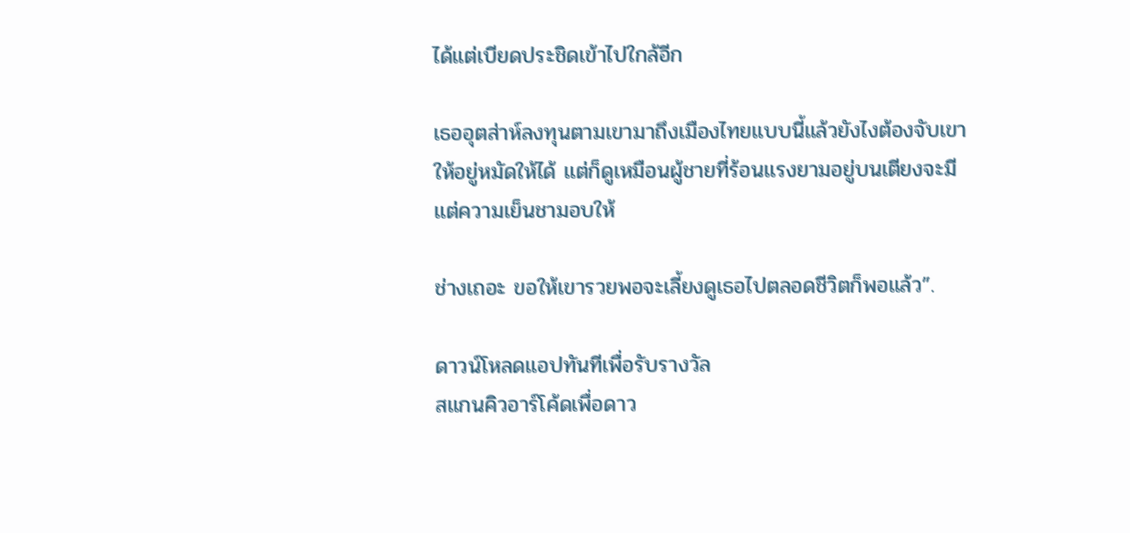ได้แต่เบียดประชิดเข้าไปใกล้อีก

เธออุตส่าห์ลงทุนตามเขามาถึงเมืองไทยแบบนี้แล้วยังไงต้องจับเขาให้อยู่หมัดให้ได้ แต่ก็ดูเหมือนผู้ชายที่ร้อนแรงยามอยู่บนเตียงจะมีแต่ความเย็นชามอบให้

ช่างเถอะ ขอให้เขารวยพอจะเลี้ยงดูเธอไปตลอดชีวิตก็พอแล้ว”.

ดาวน์โหลดแอปทันทีเพื่อรับรางวัล
สแกนคิวอาร์โค้ดเพื่อดาว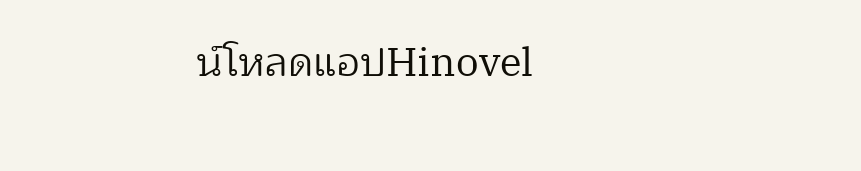น์โหลดแอปHinovel